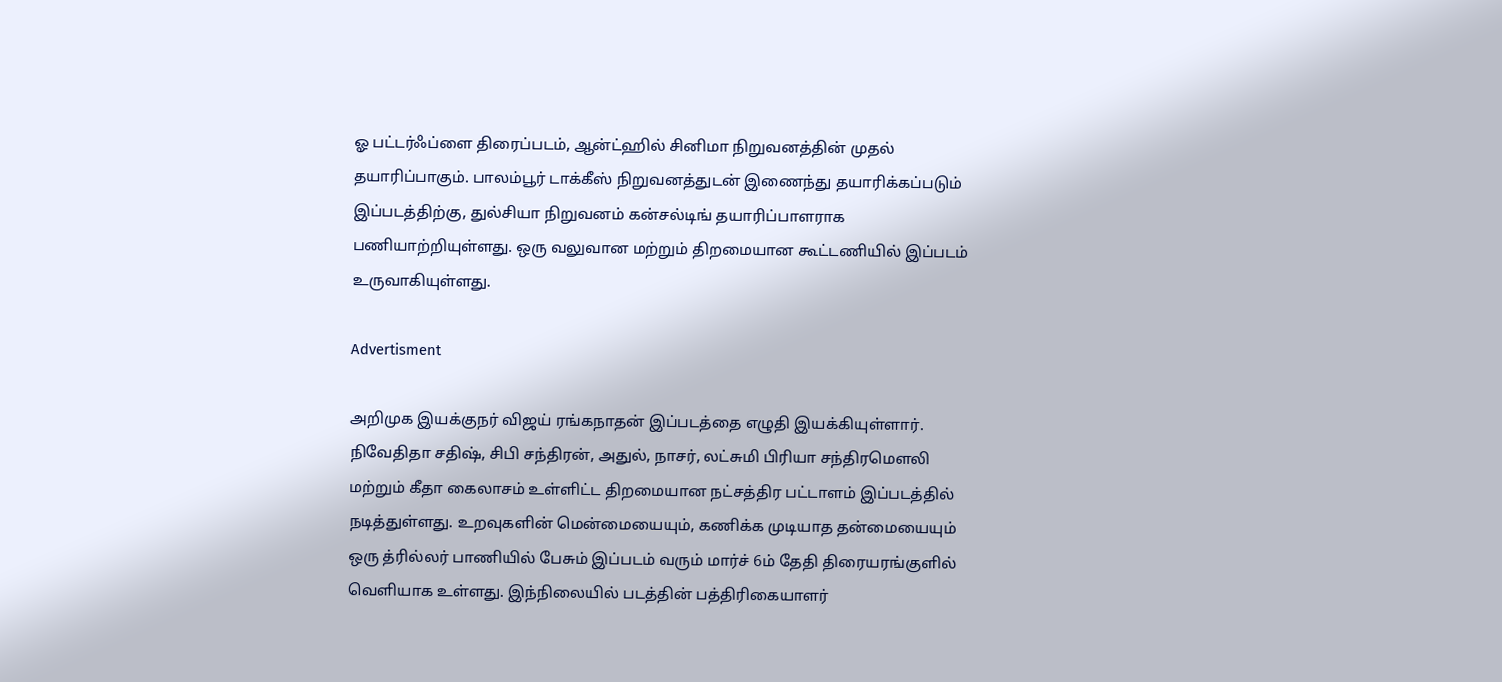ஓ பட்டர்ஃப்ளை திரைப்படம், ஆன்ட்ஹில் சினிமா நிறுவனத்தின் முதல் தயாரிப்பாகும். பாலம்பூர் டாக்கீஸ் நிறுவனத்துடன் இணைந்து தயாரிக்கப்படும் இப்படத்திற்கு, துல்சியா நிறுவனம் கன்சல்டிங் தயாரிப்பாளராக பணியாற்றியுள்ளது. ஒரு வலுவான மற்றும் திறமையான கூட்டணியில் இப்படம் உருவாகியுள்ளது.

Advertisment

அறிமுக இயக்குநர் விஜய் ரங்கநாதன் இப்படத்தை எழுதி இயக்கியுள்ளார். நிவேதிதா சதிஷ், சிபி சந்திரன், அதுல், நாசர், லட்சுமி பிரியா சந்திரமௌலி மற்றும் கீதா கைலாசம் உள்ளிட்ட திறமையான நட்சத்திர பட்டாளம் இப்படத்தில் நடித்துள்ளது. உறவுகளின் மென்மையையும், கணிக்க முடியாத தன்மையையும் ஒரு த்ரில்லர் பாணியில் பேசும் இப்படம் வரும் மார்ச் 6ம் தேதி திரையரங்குளில் வெளியாக உள்ளது. இந்நிலையில் படத்தின் பத்திரிகையாளர்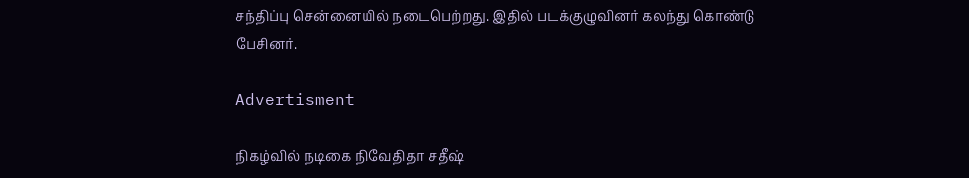சந்திப்பு சென்னையில் நடைபெற்றது. இதில் படக்குழுவினர் கலந்து கொண்டு பேசினர்.

Advertisment

நிகழ்வில் நடிகை நிவேதிதா சதீஷ்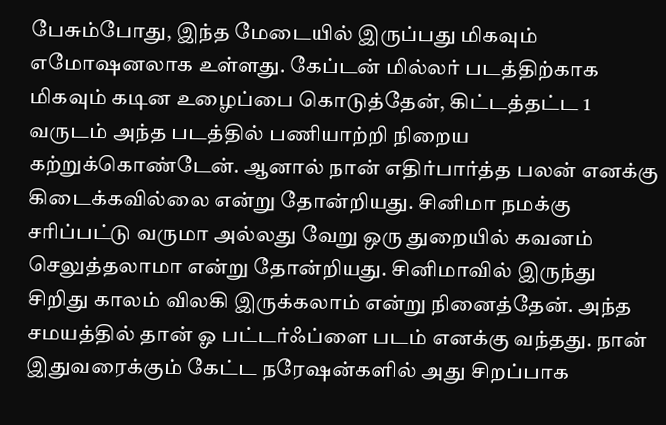பேசும்போது, இந்த மேடையில் இருப்பது மிகவும் எமோஷனலாக உள்ளது. கேப்டன் மில்லர் படத்திற்காக மிகவும் கடின உழைப்பை கொடுத்தேன், கிட்டத்தட்ட 1 வருடம் அந்த படத்தில் பணியாற்றி நிறைய கற்றுக்கொண்டேன். ஆனால் நான் எதிர்பார்த்த பலன் எனக்கு கிடைக்கவில்லை என்று தோன்றியது. சினிமா நமக்கு சரிப்பட்டு வருமா அல்லது வேறு ஒரு துறையில் கவனம் செலுத்தலாமா என்று தோன்றியது. சினிமாவில் இருந்து சிறிது காலம் விலகி இருக்கலாம் என்று நினைத்தேன். அந்த சமயத்தில் தான் ஓ பட்டர்ஃப்ளை படம் எனக்கு வந்தது. நான் இதுவரைக்கும் கேட்ட நரேஷன்களில் அது சிறப்பாக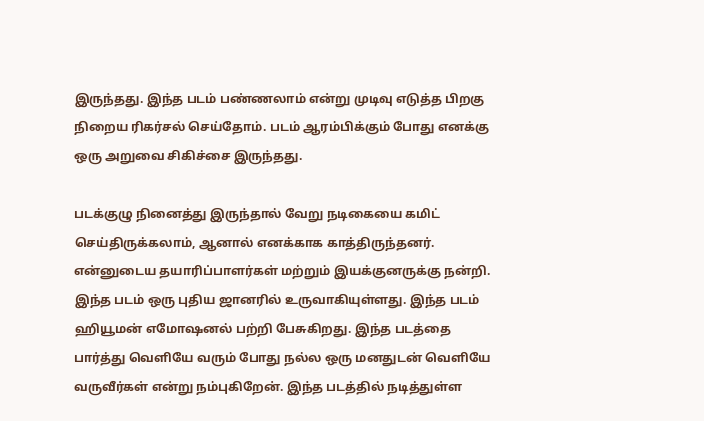இருந்தது. இந்த படம் பண்ணலாம் என்று முடிவு எடுத்த பிறகு நிறைய ரிகர்சல் செய்தோம். படம் ஆரம்பிக்கும் போது எனக்கு ஒரு அறுவை சிகிச்சை இருந்தது.

படக்குழு நினைத்து இருந்தால் வேறு நடிகையை கமிட் செய்திருக்கலாம், ஆனால் எனக்காக காத்திருந்தனர். என்னுடைய தயாரிப்பாளர்கள் மற்றும் இயக்குனருக்கு நன்றி. இந்த படம் ஒரு புதிய ஜானரில் உருவாகியுள்ளது. இந்த படம் ஹியூமன் எமோஷனல் பற்றி பேசுகிறது. இந்த படத்தை பார்த்து வெளியே வரும் போது நல்ல ஒரு மனதுடன் வெளியே வருவீர்கள் என்று நம்புகிறேன். இந்த படத்தில் நடித்துள்ள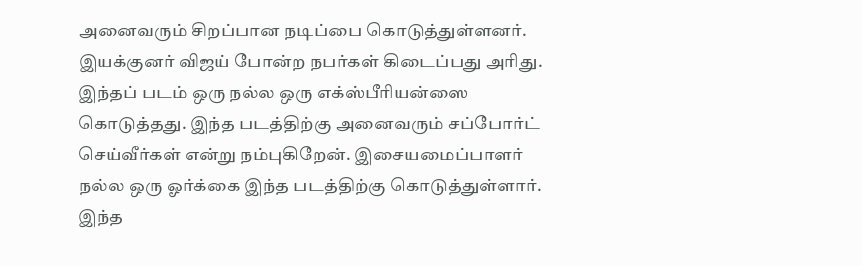அனைவரும் சிறப்பான நடிப்பை கொடுத்துள்ளனர். இயக்குனர் விஜய் போன்ற நபர்கள் கிடைப்பது அரிது. இந்தப் படம் ஒரு நல்ல ஒரு எக்ஸ்பீரியன்ஸை கொடுத்தது. இந்த படத்திற்கு அனைவரும் சப்போர்ட் செய்வீர்கள் என்று நம்புகிறேன். இசையமைப்பாளர் நல்ல ஒரு ஓர்க்கை இந்த படத்திற்கு கொடுத்துள்ளார். இந்த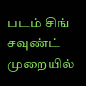படம் சிங் சவுண்ட் முறையில்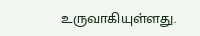உருவாகியுள்ளது.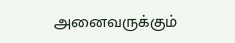அனைவருக்கும்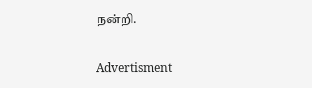நன்றி.

Advertisment